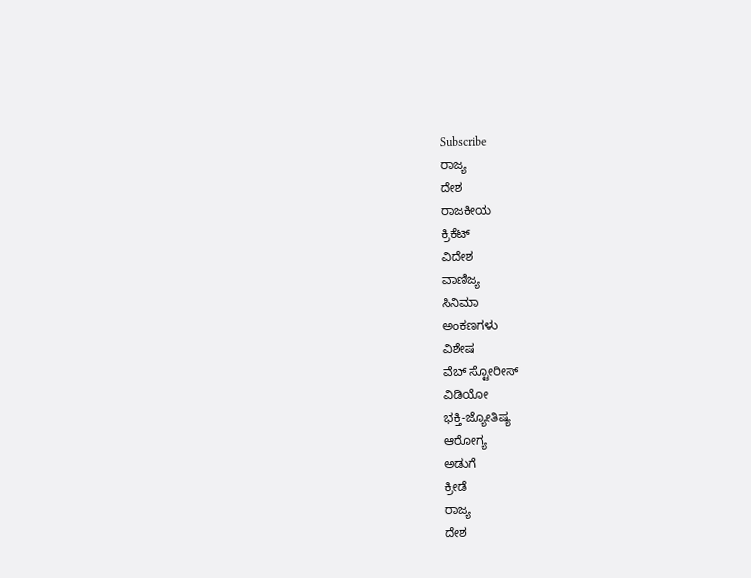Subscribe
ರಾಜ್ಯ
ದೇಶ
ರಾಜಕೀಯ
ಕ್ರಿಕೆಟ್
ವಿದೇಶ
ವಾಣಿಜ್ಯ
ಸಿನಿಮಾ
ಅಂಕಣಗಳು
ವಿಶೇಷ
ವೆಬ್ ಸ್ಟೋರೀಸ್
ವಿಡಿಯೋ
ಭಕ್ತಿ-ಜ್ಯೋತಿಷ್ಯ
ಆರೋಗ್ಯ
ಅಡುಗೆ
ಕ್ರೀಡೆ
ರಾಜ್ಯ
ದೇಶ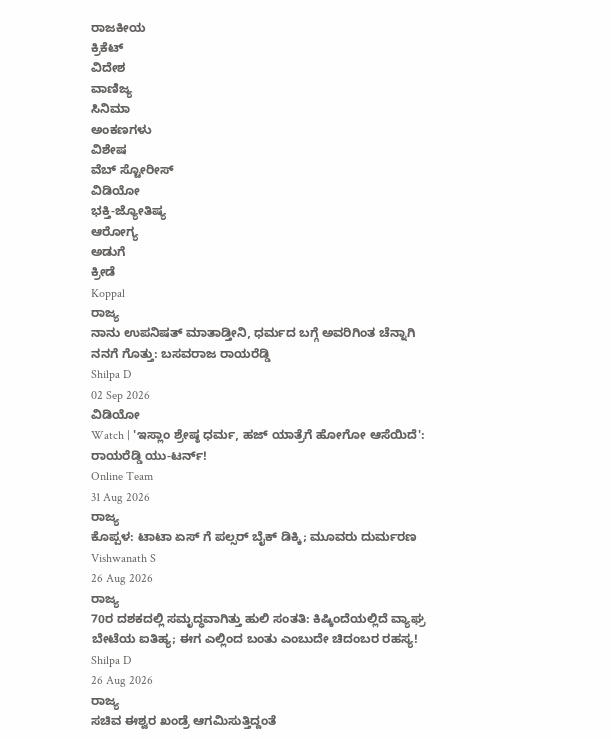ರಾಜಕೀಯ
ಕ್ರಿಕೆಟ್
ವಿದೇಶ
ವಾಣಿಜ್ಯ
ಸಿನಿಮಾ
ಅಂಕಣಗಳು
ವಿಶೇಷ
ವೆಬ್ ಸ್ಟೋರೀಸ್
ವಿಡಿಯೋ
ಭಕ್ತಿ-ಜ್ಯೋತಿಷ್ಯ
ಆರೋಗ್ಯ
ಅಡುಗೆ
ಕ್ರೀಡೆ
Koppal
ರಾಜ್ಯ
ನಾನು ಉಪನಿಷತ್ ಮಾತಾಡ್ತೀನಿ, ಧರ್ಮದ ಬಗ್ಗೆ ಅವರಿಗಿಂತ ಚೆನ್ನಾಗಿ ನನಗೆ ಗೊತ್ತು: ಬಸವರಾಜ ರಾಯರೆಡ್ಡಿ
Shilpa D
02 Sep 2026
ವಿಡಿಯೋ
Watch | 'ಇಸ್ಲಾಂ ಶ್ರೇಷ್ಠ ಧರ್ಮ, ಹಜ್ ಯಾತ್ರೆಗೆ ಹೋಗೋ ಆಸೆಯಿದೆ': ರಾಯರೆಡ್ಡಿ ಯು-ಟರ್ನ್!
Online Team
31 Aug 2026
ರಾಜ್ಯ
ಕೊಪ್ಪಳ: ಟಾಟಾ ಏಸ್ ಗೆ ಪಲ್ಸರ್ ಬೈಕ್ ಡಿಕ್ಕಿ; ಮೂವರು ದುರ್ಮರಣ
Vishwanath S
26 Aug 2026
ರಾಜ್ಯ
70ರ ದಶಕದಲ್ಲಿ ಸಮೃದ್ಧವಾಗಿತ್ತು ಹುಲಿ ಸಂತತಿ: ಕಿಷ್ಕಿಂದೆಯಲ್ಲಿದೆ ವ್ಯಾಘ್ರ ಬೇಟೆಯ ಐತಿಹ್ಯ; ಈಗ ಎಲ್ಲಿಂದ ಬಂತು ಎಂಬುದೇ ಚಿದಂಬರ ರಹಸ್ಯ!
Shilpa D
26 Aug 2026
ರಾಜ್ಯ
ಸಚಿವ ಈಶ್ವರ ಖಂಡ್ರೆ ಆಗಮಿಸುತ್ತಿದ್ದಂತೆ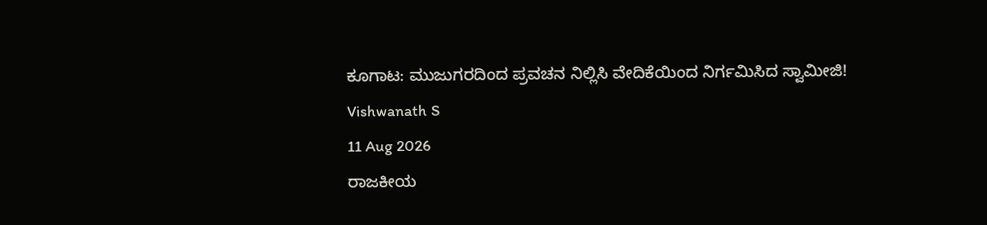ಕೂಗಾಟ: ಮುಜುಗರದಿಂದ ಪ್ರವಚನ ನಿಲ್ಲಿಸಿ ವೇದಿಕೆಯಿಂದ ನಿರ್ಗಮಿಸಿದ ಸ್ವಾಮೀಜಿ!
Vishwanath S
11 Aug 2026
ರಾಜಕೀಯ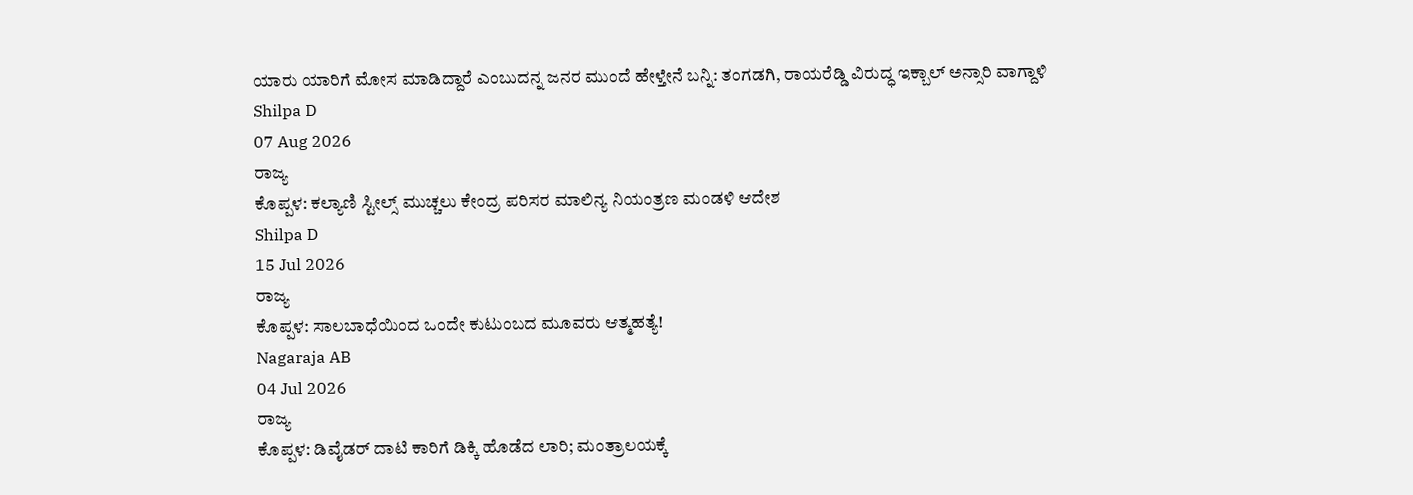ಯಾರು ಯಾರಿಗೆ ಮೋಸ ಮಾಡಿದ್ದಾರೆ ಎಂಬುದನ್ನ ಜನರ ಮುಂದೆ ಹೇಳ್ತೇನೆ ಬನ್ನಿ: ತಂಗಡಗಿ, ರಾಯರೆಡ್ಡಿ ವಿರುದ್ಧ ಇಕ್ಬಾಲ್ ಅನ್ಸಾರಿ ವಾಗ್ದಾಳಿ
Shilpa D
07 Aug 2026
ರಾಜ್ಯ
ಕೊಪ್ಪಳ: ಕಲ್ಯಾಣಿ ಸ್ಟೀಲ್ಸ್ ಮುಚ್ಚಲು ಕೇಂದ್ರ ಪರಿಸರ ಮಾಲಿನ್ಯ ನಿಯಂತ್ರಣ ಮಂಡಳಿ ಆದೇಶ
Shilpa D
15 Jul 2026
ರಾಜ್ಯ
ಕೊಪ್ಪಳ: ಸಾಲಬಾಧೆಯಿಂದ ಒಂದೇ ಕುಟುಂಬದ ಮೂವರು ಆತ್ಮಹತ್ಯೆ!
Nagaraja AB
04 Jul 2026
ರಾಜ್ಯ
ಕೊಪ್ಪಳ: ಡಿವೈಡರ್ ದಾಟಿ ಕಾರಿಗೆ ಡಿಕ್ಕಿ ಹೊಡೆದ ಲಾರಿ; ಮಂತ್ರಾಲಯಕ್ಕೆ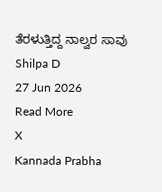ತೆರಳುತ್ತಿದ್ದ ನಾಲ್ವರ ಸಾವು
Shilpa D
27 Jun 2026
Read More
X
Kannada Prabha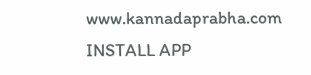www.kannadaprabha.com
INSTALL APP